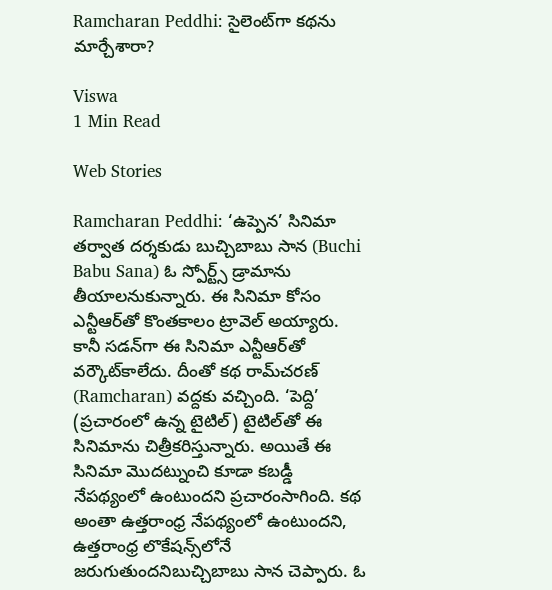Ramcharan Peddhi: సైలెంట్‌గా కథను మార్చేశారా?

Viswa
1 Min Read

Web Stories

Ramcharan Peddhi: ‘ఉప్పెన’ సినిమా తర్వాత దర్శకుడు బుచ్చిబాబు సాన (Buchi Babu Sana) ఓ స్పోర్ట్స్‌ డ్రామాను తీయాలనుకున్నారు. ఈ సినిమా కోసం ఎన్టీఆర్‌తో కొంతకాలం ట్రావెల్‌ అయ్యారు. కానీ సడన్‌గా ఈ సినిమా ఎన్టీఆర్‌తో వర్కౌట్‌కాలేదు. దీంతో కథ రామ్‌చరణ్‌ (Ramcharan) వద్దకు వచ్చింది. ‘పెద్ది’ (ప్రచారంలో ఉన్న టైటిల్‌) టైటిల్‌తో ఈ సినిమాను చిత్రీకరిస్తున్నారు. అయితే ఈ సినిమా మొదట్నుంచి కూడా కబడ్డీ నేపథ్యంలో ఉంటుందని ప్రచారంసాగింది. కథ అంతా ఉత్తరాంధ్ర నేపథ్యంలో ఉంటుందని, ఉత్తరాంధ్ర లొకేషన్స్‌లోనే జరుగుతుందనిబుచ్చిబాబు సాన చెప్పారు. ఓ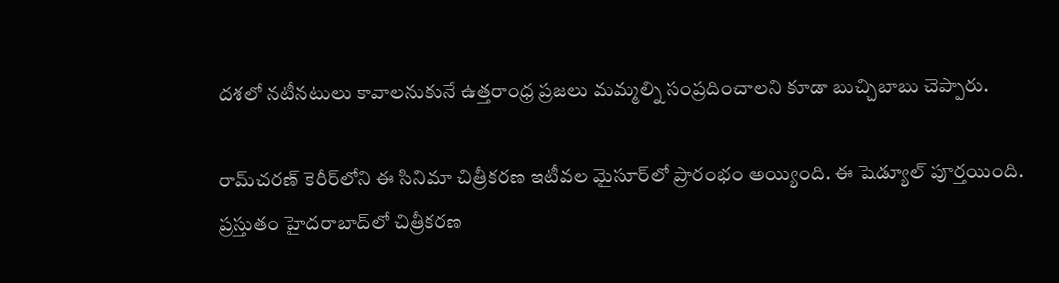దశలో నటీనటులు కావాలనుకునే ఉత్తరాంధ్ర ప్రజలు మమ్మల్ని సంప్రదించాలని కూడా బుచ్చిబాబు చెప్పారు.

రామ్‌చరణ్‌ కెరీర్‌లోని ఈ సినిమా చిత్రీకరణ ఇటీవల మైసూర్‌లో ప్రారంభం అయ్యింది. ఈ షెడ్యూల్‌ పూర్తయింది. ప్రస్తుతం హైదరాబాద్‌లో చిత్రీకరణ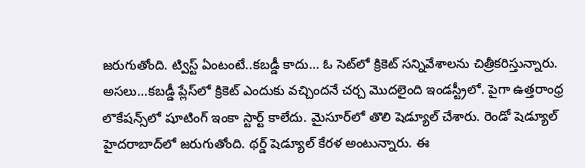జరుగుతోంది. ట్విస్ట్‌ ఏంటంటే..కబడ్డీ కాదు… ఓ సెట్‌లో క్రికెట్‌ సన్నివేశాలను చిత్రీకరిస్తున్నారు. అసలు…కబడ్డీ ప్లేస్‌లో క్రికెట్‌ ఎందుకు వచ్చిందనే చర్చ మొదలైంది ఇండస్ట్రీలో. పైగా ఉత్తరాంధ్ర లొకేషన్స్‌లో షూటింగ్‌ ఇంకా స్టార్ట్‌ కాలేదు. మైసూర్‌లో తొలి షెడ్యూల్‌ చేశారు. రెండో షెడ్యూల్‌ హైదరాబాద్‌లో జరుగుతోంది. థర్డ్‌ షెడ్యూల్‌ కేరళ అంటున్నారు. ఈ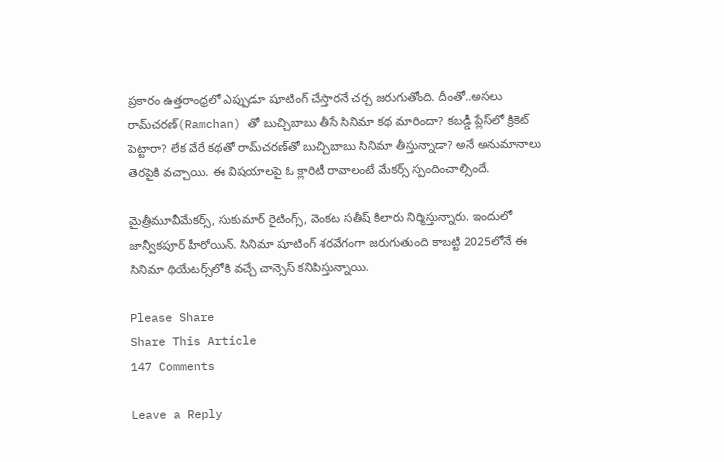ప్రకారం ఉత్తరాంధ్రలో ఎప్పుడూ షూటింగ్‌ చేస్తారనే చర్చ జరుగుతోంది. దీంతో..అసలు రామ్‌చరణ్‌(Ramchan) తో బుచ్చిబాబు తీసే సినిమా కథ మారిందా? కబడ్డీ ప్లేస్‌లో క్రికెట్‌ పెట్టారా? లేక వేరే కథతో రామ్‌చరణ్‌తో బుచ్చిబాబు సినిమా తీస్తున్నాడా? అనే అనుమానాలు తెరపైకి వచ్చాయి. ఈ విషయాలపై ఓ క్లారిటీ రావాలంటే మేకర్స్‌ స్పందించాల్సిందే.

మైత్రీమూవీమేకర్స్, సుకుమార్‌ రైటింగ్స్, వెంకట సతీష్‌ కిలారు నిర్మిస్తున్నారు. ఇందులో జాన్వీకపూర్‌ హీరోయిన్‌. సినిమా షూటింగ్‌ శరవేగంగా జరుగుతుంది కాబట్టి 2025లోనే ఈ సినిమా థియేటర్స్‌లోకి వచ్చే చాన్సెస్‌ కనిపిస్తున్నాయి.

Please Share
Share This Article
147 Comments

Leave a Reply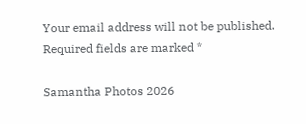Your email address will not be published. Required fields are marked *

Samantha Photos 2026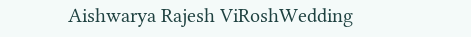Aishwarya Rajesh ViRoshWedding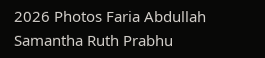2026 Photos Faria Abdullah Samantha Ruth Prabhu